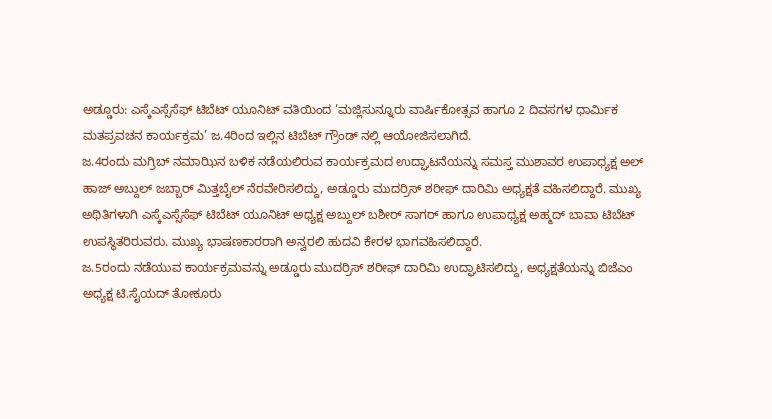ಅಡ್ಡೂರು: ಎಸ್ಕೆಎಸ್ಸೆಸೆಫ್ ಟಿಬೆಟ್ ಯೂನಿಟ್ ವತಿಯಿಂದ ‘ಮಜ್ಲಿಸುನ್ನೂರು ವಾರ್ಷಿಕೋತ್ಸವ ಹಾಗೂ 2 ದಿವಸಗಳ ಧಾರ್ಮಿಕ ಮತಪ್ರವಚನ ಕಾರ್ಯಕ್ರಮ’ ಜ.4ರಿಂದ ಇಲ್ಲಿನ ಟಿಬೆಟ್ ಗ್ರೌಂಡ್ ನಲ್ಲಿ ಆಯೋಜಿಸಲಾಗಿದೆ.
ಜ.4ರಂದು ಮಗ್ರಿಬ್ ನಮಾಝಿನ ಬಳಿಕ ನಡೆಯಲಿರುವ ಕಾರ್ಯಕ್ರಮದ ಉದ್ಘಾಟನೆಯನ್ನು ಸಮಸ್ತ ಮುಶಾವರ ಉಪಾಧ್ಯಕ್ಷ ಅಲ್ ಹಾಜ್ ಅಬ್ದುಲ್ ಜಬ್ಬಾರ್ ಮಿತ್ತಬೈಲ್ ನೆರವೇರಿಸಲಿದ್ದು, ಅಡ್ಡೂರು ಮುದರ್ರಿಸ್ ಶರೀಫ್ ದಾರಿಮಿ ಅಧ್ಯಕ್ಷತೆ ವಹಿಸಲಿದ್ದಾರೆ. ಮುಖ್ಯ ಅಥಿತಿಗಳಾಗಿ ಎಸ್ಕೆಎಸ್ಸೆಸೆಫ್ ಟಿಬೆಟ್ ಯೂನಿಟ್ ಅಧ್ಯಕ್ಷ ಅಬ್ದುಲ್ ಬಶೀರ್ ಸಾಗರ್ ಹಾಗೂ ಉಪಾಧ್ಯಕ್ಷ ಅಹ್ಮದ್ ಬಾವಾ ಟಿಬೆಟ್ ಉಪಸ್ಥಿತರಿರುವರು. ಮುಖ್ಯ ಭಾಷಣಕಾರರಾಗಿ ಅನ್ವರಲಿ ಹುದವಿ ಕೇರಳ ಭಾಗವಹಿಸಲಿದ್ದಾರೆ.
ಜ.5ರಂದು ನಡೆಯುವ ಕಾರ್ಯಕ್ರಮವನ್ನು ಅಡ್ಡೂರು ಮುದರ್ರಿಸ್ ಶರೀಫ್ ದಾರಿಮಿ ಉದ್ಘಾಟಿಸಲಿದ್ದು, ಅಧ್ಯಕ್ಷತೆಯನ್ನು ಬಿಜೆಎಂ ಅಧ್ಯಕ್ಷ ಟಿ.ಸೈಯದ್ ತೋಕೂರು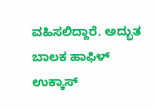ವಹಿಸಲಿದ್ದಾರೆ. ಅದ್ಭುತ ಬಾಲಕ ಹಾಫಿಳ್ ಉಕ್ಕಾಸ್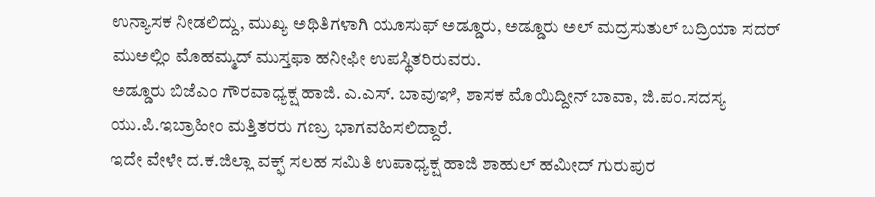ಉನ್ಯಾಸಕ ನೀಡಲಿದ್ದು, ಮುಖ್ಯ ಅಥಿತಿಗಳಾಗಿ ಯೂಸುಫ್ ಅಡ್ಡೂರು, ಅಡ್ಡೂರು ಅಲ್ ಮದ್ರಸುತುಲ್ ಬದ್ರಿಯಾ ಸದರ್ ಮುಅಲ್ಲಿಂ ಮೊಹಮ್ಮದ್ ಮುಸ್ತಫಾ ಹನೀಫೀ ಉಪಸ್ಥಿತರಿರುವರು.
ಅಡ್ಡೂರು ಬಿಜೆಎಂ ಗೌರವಾಧ್ಯಕ್ಷ ಹಾಜಿ. ಎ.ಎಸ್. ಬಾವುಞಿ, ಶಾಸಕ ಮೊಯಿದ್ದೀನ್ ಬಾವಾ, ಜಿ.ಪಂ.ಸದಸ್ಯ ಯು.ಪಿ.ಇಬ್ರಾಹೀಂ ಮತ್ತಿತರರು ಗಣ್ರು ಭಾಗವಹಿಸಲಿದ್ದಾರೆ.
ಇದೇ ವೇಳೇ ದ.ಕ.ಜಿಲ್ಲಾ ವಕ್ಫ್ ಸಲಹ ಸಮಿತಿ ಉಪಾಧ್ಯಕ್ಷ ಹಾಜಿ ಶಾಹುಲ್ ಹಮೀದ್ ಗುರುಪುರ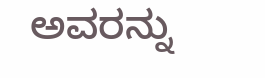ಅವರನ್ನು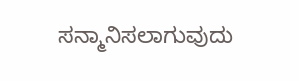ಸನ್ಮಾನಿಸಲಾಗುವುದು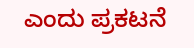ಎಂದು ಪ್ರಕಟನೆ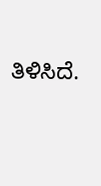ತಿಳಿಸಿದೆ.